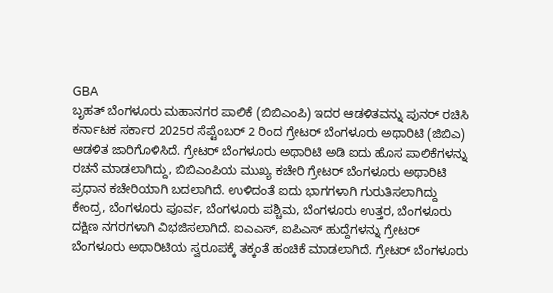GBA
ಬೃಹತ್ ಬೆಂಗಳೂರು ಮಹಾನಗರ ಪಾಲಿಕೆ (ಬಿಬಿಎಂಪಿ) ಇದರ ಆಡಳಿತವನ್ನು ಪುನರ್ ರಚಿಸಿ ಕರ್ನಾಟಕ ಸರ್ಕಾರ 2025ರ ಸೆಪ್ಟೆಂಬರ್ 2 ರಿಂದ ಗ್ರೇಟರ್ ಬೆಂಗಳೂರು ಅಥಾರಿಟಿ (ಜಿಬಿಎ) ಆಡಳಿತ ಜಾರಿಗೊಳಿಸಿದೆ. ಗ್ರೇಟರ್ ಬೆಂಗಳೂರು ಅಥಾರಿಟಿ ಅಡಿ ಐದು ಹೊಸ ಪಾಲಿಕೆಗಳನ್ನು ರಚನೆ ಮಾಡಲಾಗಿದ್ದು, ಬಿಬಿಎಂಪಿಯ ಮುಖ್ಯ ಕಚೇರಿ ಗ್ರೇಟರ್ ಬೆಂಗಳೂರು ಅಥಾರಿಟಿ ಪ್ರಧಾನ ಕಚೇರಿಯಾಗಿ ಬದಲಾಗಿದೆ. ಉಳಿದಂತೆ ಐದು ಭಾಗಗಳಾಗಿ ಗುರುತಿಸಲಾಗಿದ್ದು ಕೇಂದ್ರ, ಬೆಂಗಳೂರು ಪೂರ್ವ, ಬೆಂಗಳೂರು ಪಶ್ಚಿಮ, ಬೆಂಗಳೂರು ಉತ್ತರ, ಬೆಂಗಳೂರು ದಕ್ಷಿಣ ನಗರಗಳಾಗಿ ವಿಭಜಿಸಲಾಗಿದೆ. ಐಎಎಸ್, ಐಪಿಎಸ್ ಹುದ್ದೆಗಳನ್ನು ಗ್ರೇಟರ್ ಬೆಂಗಳೂರು ಅಥಾರಿಟಿಯ ಸ್ವರೂಪಕ್ಕೆ ತಕ್ಕಂತೆ ಹಂಚಿಕೆ ಮಾಡಲಾಗಿದೆ. ಗ್ರೇಟರ್ ಬೆಂಗಳೂರು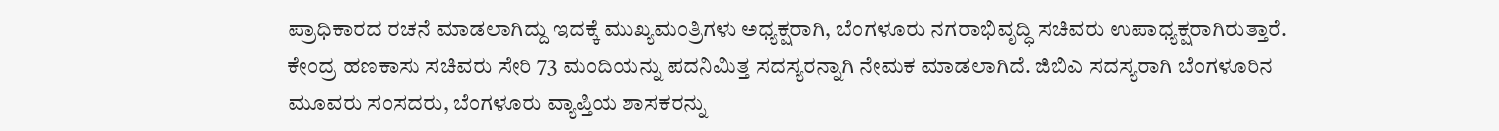ಪ್ರಾಧಿಕಾರದ ರಚನೆ ಮಾಡಲಾಗಿದ್ದು ಇದಕ್ಕೆ ಮುಖ್ಯಮಂತ್ರಿಗಳು ಅಧ್ಯಕ್ಷರಾಗಿ, ಬೆಂಗಳೂರು ನಗರಾಭಿವೃದ್ಧಿ ಸಚಿವರು ಉಪಾಧ್ಯಕ್ಷರಾಗಿರುತ್ತಾರೆ. ಕೇಂದ್ರ ಹಣಕಾಸು ಸಚಿವರು ಸೇರಿ 73 ಮಂದಿಯನ್ನು ಪದನಿಮಿತ್ತ ಸದಸ್ಯರನ್ನಾಗಿ ನೇಮಕ ಮಾಡಲಾಗಿದೆ. ಜಿಬಿಎ ಸದಸ್ಯರಾಗಿ ಬೆಂಗಳೂರಿನ ಮೂವರು ಸಂಸದರು, ಬೆಂಗಳೂರು ವ್ಯಾಪ್ತಿಯ ಶಾಸಕರನ್ನು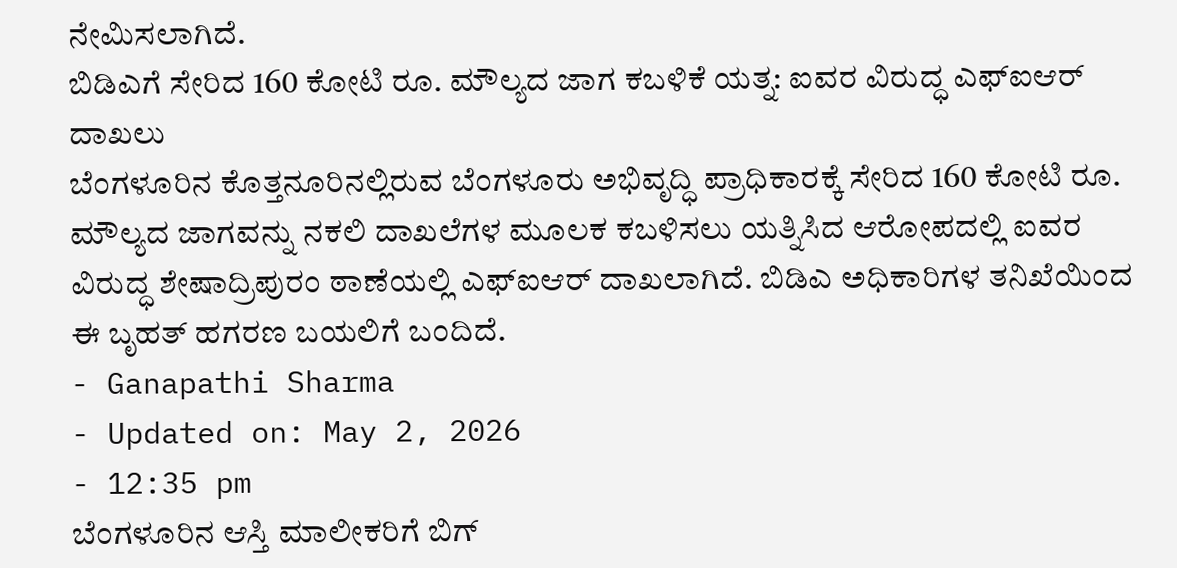ನೇಮಿಸಲಾಗಿದೆ.
ಬಿಡಿಎಗೆ ಸೇರಿದ 160 ಕೋಟಿ ರೂ. ಮೌಲ್ಯದ ಜಾಗ ಕಬಳಿಕೆ ಯತ್ನ: ಐವರ ವಿರುದ್ಧ ಎಫ್ಐಆರ್ ದಾಖಲು
ಬೆಂಗಳೂರಿನ ಕೊತ್ತನೂರಿನಲ್ಲಿರುವ ಬೆಂಗಳೂರು ಅಭಿವೃದ್ಧಿ ಪ್ರಾಧಿಕಾರಕ್ಕೆ ಸೇರಿದ 160 ಕೋಟಿ ರೂ. ಮೌಲ್ಯದ ಜಾಗವನ್ನು ನಕಲಿ ದಾಖಲೆಗಳ ಮೂಲಕ ಕಬಳಿಸಲು ಯತ್ನಿಸಿದ ಆರೋಪದಲ್ಲಿ ಐವರ ವಿರುದ್ಧ ಶೇಷಾದ್ರಿಪುರಂ ಠಾಣೆಯಲ್ಲಿ ಎಫ್ಐಆರ್ ದಾಖಲಾಗಿದೆ. ಬಿಡಿಎ ಅಧಿಕಾರಿಗಳ ತನಿಖೆಯಿಂದ ಈ ಬೃಹತ್ ಹಗರಣ ಬಯಲಿಗೆ ಬಂದಿದೆ.
- Ganapathi Sharma
- Updated on: May 2, 2026
- 12:35 pm
ಬೆಂಗಳೂರಿನ ಆಸ್ತಿ ಮಾಲೀಕರಿಗೆ ಬಿಗ್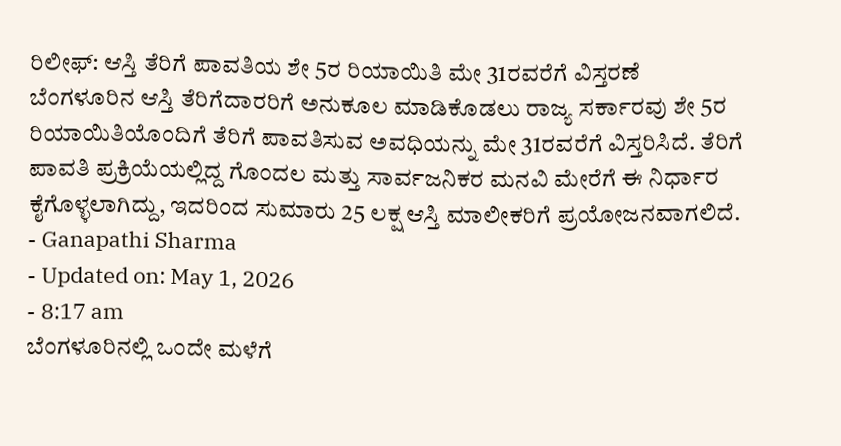ರಿಲೀಫ್: ಆಸ್ತಿ ತೆರಿಗೆ ಪಾವತಿಯ ಶೇ 5ರ ರಿಯಾಯಿತಿ ಮೇ 31ರವರೆಗೆ ವಿಸ್ತರಣೆ
ಬೆಂಗಳೂರಿನ ಆಸ್ತಿ ತೆರಿಗೆದಾರರಿಗೆ ಅನುಕೂಲ ಮಾಡಿಕೊಡಲು ರಾಜ್ಯ ಸರ್ಕಾರವು ಶೇ 5ರ ರಿಯಾಯಿತಿಯೊಂದಿಗೆ ತೆರಿಗೆ ಪಾವತಿಸುವ ಅವಧಿಯನ್ನು ಮೇ 31ರವರೆಗೆ ವಿಸ್ತರಿಸಿದೆ. ತೆರಿಗೆ ಪಾವತಿ ಪ್ರಕ್ರಿಯೆಯಲ್ಲಿದ್ದ ಗೊಂದಲ ಮತ್ತು ಸಾರ್ವಜನಿಕರ ಮನವಿ ಮೇರೆಗೆ ಈ ನಿರ್ಧಾರ ಕೈಗೊಳ್ಳಲಾಗಿದ್ದು, ಇದರಿಂದ ಸುಮಾರು 25 ಲಕ್ಷ ಆಸ್ತಿ ಮಾಲೀಕರಿಗೆ ಪ್ರಯೋಜನವಾಗಲಿದೆ.
- Ganapathi Sharma
- Updated on: May 1, 2026
- 8:17 am
ಬೆಂಗಳೂರಿನಲ್ಲಿ ಒಂದೇ ಮಳೆಗೆ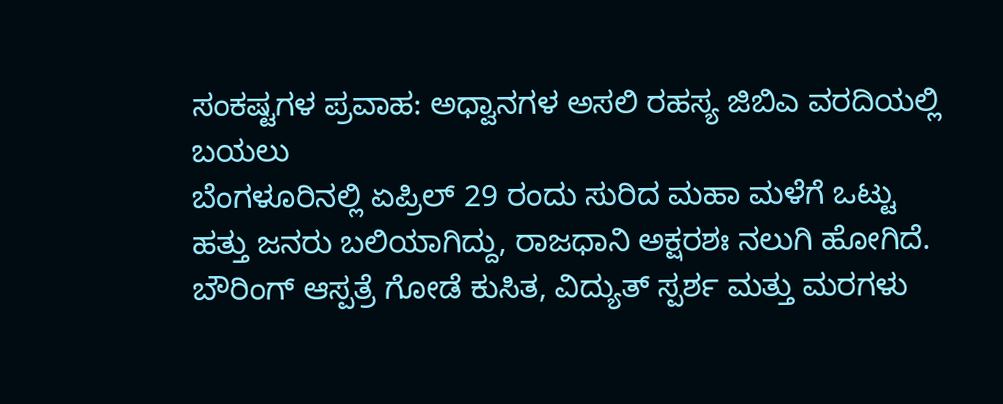ಸಂಕಷ್ಟಗಳ ಪ್ರವಾಹ: ಅಧ್ವಾನಗಳ ಅಸಲಿ ರಹಸ್ಯ ಜಿಬಿಎ ವರದಿಯಲ್ಲಿ ಬಯಲು
ಬೆಂಗಳೂರಿನಲ್ಲಿ ಏಪ್ರಿಲ್ 29 ರಂದು ಸುರಿದ ಮಹಾ ಮಳೆಗೆ ಒಟ್ಟು ಹತ್ತು ಜನರು ಬಲಿಯಾಗಿದ್ದು, ರಾಜಧಾನಿ ಅಕ್ಷರಶಃ ನಲುಗಿ ಹೋಗಿದೆ. ಬೌರಿಂಗ್ ಆಸ್ಪತ್ರೆ ಗೋಡೆ ಕುಸಿತ, ವಿದ್ಯುತ್ ಸ್ಪರ್ಶ ಮತ್ತು ಮರಗಳು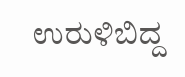ಉರುಳಿಬಿದ್ದ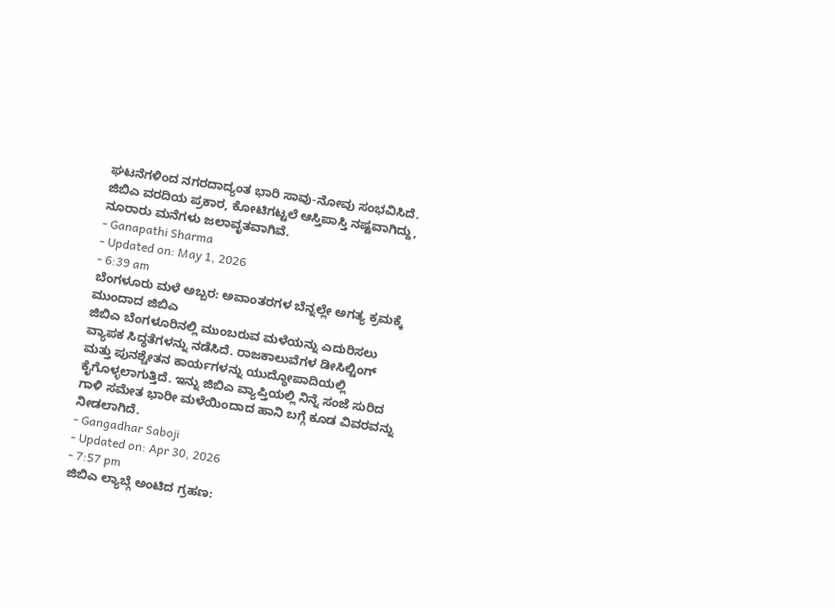ಘಟನೆಗಳಿಂದ ನಗರದಾದ್ಯಂತ ಭಾರಿ ಸಾವು-ನೋವು ಸಂಭವಿಸಿದೆ. ಜಿಬಿಎ ವರದಿಯ ಪ್ರಕಾರ, ಕೋಟಿಗಟ್ಟಲೆ ಆಸ್ತಿಪಾಸ್ತಿ ನಷ್ಟವಾಗಿದ್ದು, ನೂರಾರು ಮನೆಗಳು ಜಲಾವೃತವಾಗಿವೆ.
- Ganapathi Sharma
- Updated on: May 1, 2026
- 6:39 am
ಬೆಂಗಳೂರು ಮಳೆ ಅಬ್ಬರ: ಅವಾಂತರಗಳ ಬೆನ್ನಲ್ಲೇ ಅಗತ್ಯ ಕ್ರಮಕ್ಕೆ ಮುಂದಾದ ಜಿಬಿಎ
ಜಿಬಿಎ ಬೆಂಗಳೂರಿನಲ್ಲಿ ಮುಂಬರುವ ಮಳೆಯನ್ನು ಎದುರಿಸಲು ವ್ಯಾಪಕ ಸಿದ್ಧತೆಗಳನ್ನು ನಡೆಸಿದೆ. ರಾಜಕಾಲುವೆಗಳ ಡೀಸಿಲ್ಟಿಂಗ್ ಮತ್ತು ಪುನಶ್ಚೇತನ ಕಾರ್ಯಗಳನ್ನು ಯುದ್ಧೋಪಾದಿಯಲ್ಲಿ ಕೈಗೊಳ್ಳಲಾಗುತ್ತಿದೆ. ಇನ್ನು ಜಿಬಿಎ ವ್ಯಾಪ್ತಿಯಲ್ಲಿ ನಿನ್ನೆ ಸಂಜೆ ಸುರಿದ ಗಾಳಿ ಸಮೇತ ಭಾರೀ ಮಳೆಯಿಂದಾದ ಹಾನಿ ಬಗ್ಗೆ ಕೂಡ ವಿವರವನ್ನು ನೀಡಲಾಗಿದೆ.
- Gangadhar Saboji
- Updated on: Apr 30, 2026
- 7:57 pm
ಜಿಬಿಎ ಲ್ಯಾಬ್ಗೆ ಅಂಟಿದ ಗ್ರಹಣ: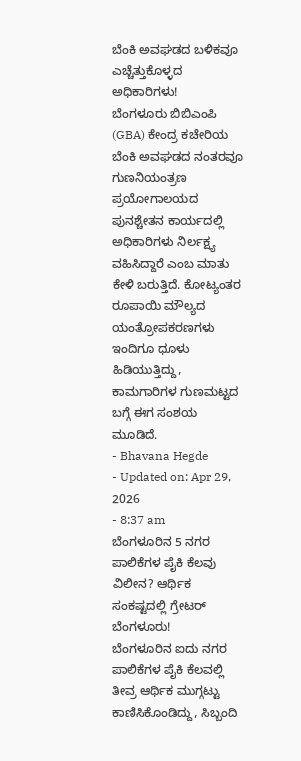ಬೆಂಕಿ ಅವಘಡದ ಬಳಿಕವೂ ಎಚ್ಚೆತ್ತುಕೊಳ್ಳದ ಅಧಿಕಾರಿಗಳು!
ಬೆಂಗಳೂರು ಬಿಬಿಎಂಪಿ (GBA) ಕೇಂದ್ರ ಕಚೇರಿಯ ಬೆಂಕಿ ಅವಘಡದ ನಂತರವೂ ಗುಣನಿಯಂತ್ರಣ ಪ್ರಯೋಗಾಲಯದ ಪುನಶ್ಚೇತನ ಕಾರ್ಯದಲ್ಲಿ ಅಧಿಕಾರಿಗಳು ನಿರ್ಲಕ್ಷ್ಯ ವಹಿಸಿದ್ದಾರೆ ಎಂಬ ಮಾತು ಕೇಳಿ ಬರುತ್ತಿದೆ. ಕೋಟ್ಯಂತರ ರೂಪಾಯಿ ಮೌಲ್ಯದ ಯಂತ್ರೋಪಕರಣಗಳು ಇಂದಿಗೂ ಧೂಳು ಹಿಡಿಯುತ್ತಿದ್ದು, ಕಾಮಗಾರಿಗಳ ಗುಣಮಟ್ಟದ ಬಗ್ಗೆ ಈಗ ಸಂಶಯ ಮೂಡಿದೆ.
- Bhavana Hegde
- Updated on: Apr 29, 2026
- 8:37 am
ಬೆಂಗಳೂರಿನ 5 ನಗರ ಪಾಲಿಕೆಗಳ ಪೈಕಿ ಕೆಲವು ವಿಲೀನ? ಆರ್ಥಿಕ ಸಂಕಷ್ಟದಲ್ಲಿ ಗ್ರೇಟರ್ ಬೆಂಗಳೂರು!
ಬೆಂಗಳೂರಿನ ಐದು ನಗರ ಪಾಲಿಕೆಗಳ ಪೈಕಿ ಕೆಲವಲ್ಲಿ ತೀವ್ರ ಆರ್ಥಿಕ ಮುಗ್ಗಟ್ಟು ಕಾಣಿಸಿಕೊಂಡಿದ್ದು, ಸಿಬ್ಬಂದಿ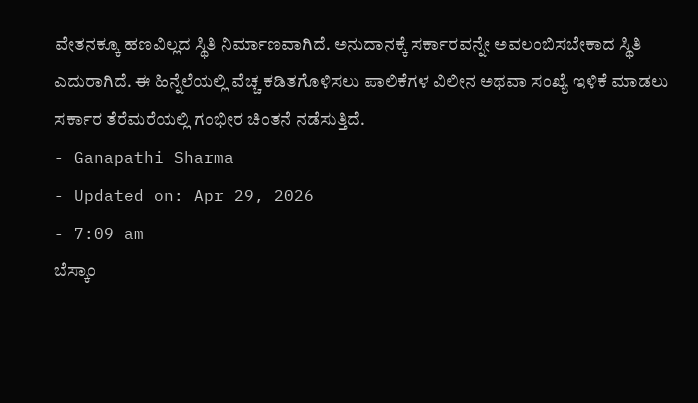ವೇತನಕ್ಕೂ ಹಣವಿಲ್ಲದ ಸ್ಥಿತಿ ನಿರ್ಮಾಣವಾಗಿದೆ. ಅನುದಾನಕ್ಕೆ ಸರ್ಕಾರವನ್ನೇ ಅವಲಂಬಿಸಬೇಕಾದ ಸ್ಥಿತಿ ಎದುರಾಗಿದೆ. ಈ ಹಿನ್ನೆಲೆಯಲ್ಲಿ ವೆಚ್ಚ ಕಡಿತಗೊಳಿಸಲು ಪಾಲಿಕೆಗಳ ವಿಲೀನ ಅಥವಾ ಸಂಖ್ಯೆ ಇಳಿಕೆ ಮಾಡಲು ಸರ್ಕಾರ ತೆರೆಮರೆಯಲ್ಲಿ ಗಂಭೀರ ಚಿಂತನೆ ನಡೆಸುತ್ತಿದೆ.
- Ganapathi Sharma
- Updated on: Apr 29, 2026
- 7:09 am
ಬೆಸ್ಕಾಂ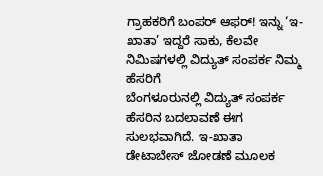ಗ್ರಾಹಕರಿಗೆ ಬಂಪರ್ ಆಫರ್! ಇನ್ನು ‘ಇ-ಖಾತಾ’ ಇದ್ದರೆ ಸಾಕು, ಕೆಲವೇ ನಿಮಿಷಗಳಲ್ಲಿ ವಿದ್ಯುತ್ ಸಂಪರ್ಕ ನಿಮ್ಮ ಹೆಸರಿಗೆ
ಬೆಂಗಳೂರುನಲ್ಲಿ ವಿದ್ಯುತ್ ಸಂಪರ್ಕ ಹೆಸರಿನ ಬದಲಾವಣೆ ಈಗ ಸುಲಭವಾಗಿದೆ. ಇ-ಖಾತಾ ಡೇಟಾಬೇಸ್ ಜೋಡಣೆ ಮೂಲಕ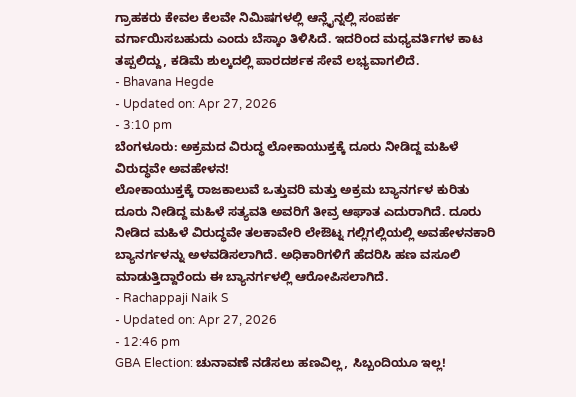ಗ್ರಾಹಕರು ಕೇವಲ ಕೆಲವೇ ನಿಮಿಷಗಳಲ್ಲಿ ಆನ್ಲೈನ್ನಲ್ಲಿ ಸಂಪರ್ಕ ವರ್ಗಾಯಿಸಬಹುದು ಎಂದು ಬೆಸ್ಕಾಂ ತಿಳಿಸಿದೆ. ಇದರಿಂದ ಮಧ್ಯವರ್ತಿಗಳ ಕಾಟ ತಪ್ಪಲಿದ್ದು, ಕಡಿಮೆ ಶುಲ್ಕದಲ್ಲಿ ಪಾರದರ್ಶಕ ಸೇವೆ ಲಭ್ಯವಾಗಲಿದೆ.
- Bhavana Hegde
- Updated on: Apr 27, 2026
- 3:10 pm
ಬೆಂಗಳೂರು: ಅಕ್ರಮದ ವಿರುದ್ಧ ಲೋಕಾಯುಕ್ತಕ್ಕೆ ದೂರು ನೀಡಿದ್ದ ಮಹಿಳೆ ವಿರುದ್ಧವೇ ಅವಹೇಳನ!
ಲೋಕಾಯುಕ್ತಕ್ಕೆ ರಾಜಕಾಲುವೆ ಒತ್ತುವರಿ ಮತ್ತು ಅಕ್ರಮ ಬ್ಯಾನರ್ಗಳ ಕುರಿತು ದೂರು ನೀಡಿದ್ದ ಮಹಿಳೆ ಸತ್ಯವತಿ ಅವರಿಗೆ ತೀವ್ರ ಆಘಾತ ಎದುರಾಗಿದೆ. ದೂರು ನೀಡಿದ ಮಹಿಳೆ ವಿರುದ್ಧವೇ ತಲಕಾವೇರಿ ಲೇಔಟ್ನ ಗಲ್ಲಿಗಲ್ಲಿಯಲ್ಲಿ ಅವಹೇಳನಕಾರಿ ಬ್ಯಾನರ್ಗಳನ್ನು ಅಳವಡಿಸಲಾಗಿದೆ. ಅಧಿಕಾರಿಗಳಿಗೆ ಹೆದರಿಸಿ ಹಣ ವಸೂಲಿ ಮಾಡುತ್ತಿದ್ದಾರೆಂದು ಈ ಬ್ಯಾನರ್ಗಳಲ್ಲಿ ಆರೋಪಿಸಲಾಗಿದೆ.
- Rachappaji Naik S
- Updated on: Apr 27, 2026
- 12:46 pm
GBA Election: ಚುನಾವಣೆ ನಡೆಸಲು ಹಣವಿಲ್ಲ, ಸಿಬ್ಬಂದಿಯೂ ಇಲ್ಲ!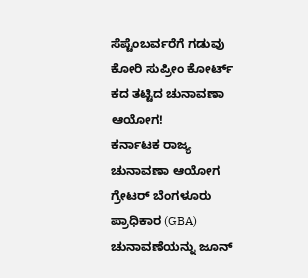ಸೆಪ್ಟೆಂಬರ್ವರೆಗೆ ಗಡುವು ಕೋರಿ ಸುಪ್ರೀಂ ಕೋರ್ಟ್ ಕದ ತಟ್ಟಿದ ಚುನಾವಣಾ ಆಯೋಗ!
ಕರ್ನಾಟಕ ರಾಜ್ಯ ಚುನಾವಣಾ ಆಯೋಗ ಗ್ರೇಟರ್ ಬೆಂಗಳೂರು ಪ್ರಾಧಿಕಾರ (GBA) ಚುನಾವಣೆಯನ್ನು ಜೂನ್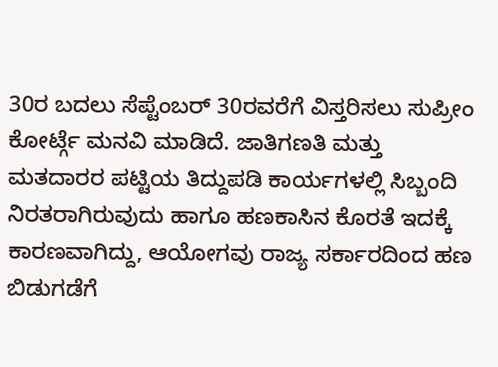30ರ ಬದಲು ಸೆಪ್ಟೆಂಬರ್ 30ರವರೆಗೆ ವಿಸ್ತರಿಸಲು ಸುಪ್ರೀಂ ಕೋರ್ಟ್ಗೆ ಮನವಿ ಮಾಡಿದೆ. ಜಾತಿಗಣತಿ ಮತ್ತು ಮತದಾರರ ಪಟ್ಟಿಯ ತಿದ್ದುಪಡಿ ಕಾರ್ಯಗಳಲ್ಲಿ ಸಿಬ್ಬಂದಿ ನಿರತರಾಗಿರುವುದು ಹಾಗೂ ಹಣಕಾಸಿನ ಕೊರತೆ ಇದಕ್ಕೆ ಕಾರಣವಾಗಿದ್ದು, ಆಯೋಗವು ರಾಜ್ಯ ಸರ್ಕಾರದಿಂದ ಹಣ ಬಿಡುಗಡೆಗೆ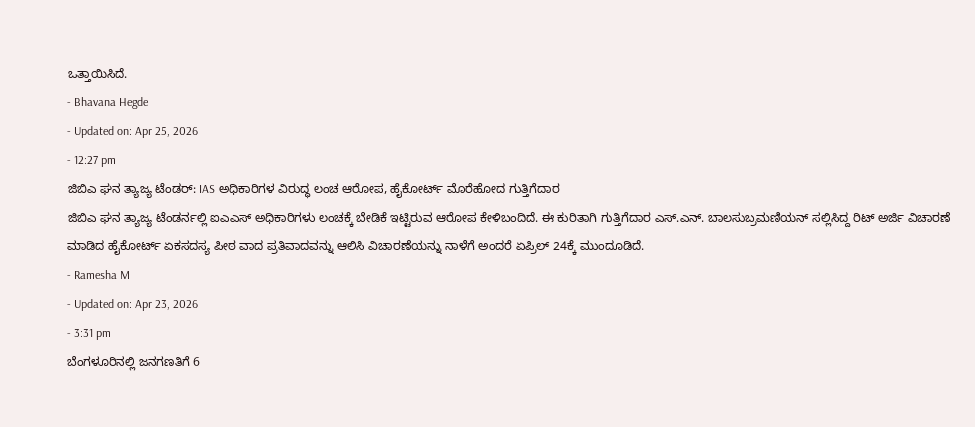ಒತ್ತಾಯಿಸಿದೆ.
- Bhavana Hegde
- Updated on: Apr 25, 2026
- 12:27 pm
ಜಿಬಿಎ ಘನ ತ್ಯಾಜ್ಯ ಟೆಂಡರ್: IAS ಅಧಿಕಾರಿಗಳ ವಿರುದ್ಧ ಲಂಚ ಆರೋಪ, ಹೈಕೋರ್ಟ್ ಮೊರೆಹೋದ ಗುತ್ತಿಗೆದಾರ
ಜಿಬಿಎ ಘನ ತ್ಯಾಜ್ಯ ಟೆಂಡರ್ನಲ್ಲಿ ಐಎಎಸ್ ಅಧಿಕಾರಿಗಳು ಲಂಚಕ್ಕೆ ಬೇಡಿಕೆ ಇಟ್ಟಿರುವ ಆರೋಪ ಕೇಳಿಬಂದಿದೆ. ಈ ಕುರಿತಾಗಿ ಗುತ್ತಿಗೆದಾರ ಎಸ್.ಎನ್. ಬಾಲಸುಬ್ರಮಣಿಯನ್ ಸಲ್ಲಿಸಿದ್ದ ರಿಟ್ ಅರ್ಜಿ ವಿಚಾರಣೆ ಮಾಡಿದ ಹೈಕೋರ್ಟ್ ಏಕಸದಸ್ಯ ಪೀಠ ವಾದ ಪ್ರತಿವಾದವನ್ನು ಆಲಿಸಿ ವಿಚಾರಣೆಯನ್ನು ನಾಳೆಗೆ ಅಂದರೆ ಏಪ್ರಿಲ್ 24ಕ್ಕೆ ಮುಂದೂಡಿದೆ.
- Ramesha M
- Updated on: Apr 23, 2026
- 3:31 pm
ಬೆಂಗಳೂರಿನಲ್ಲಿ ಜನಗಣತಿಗೆ 6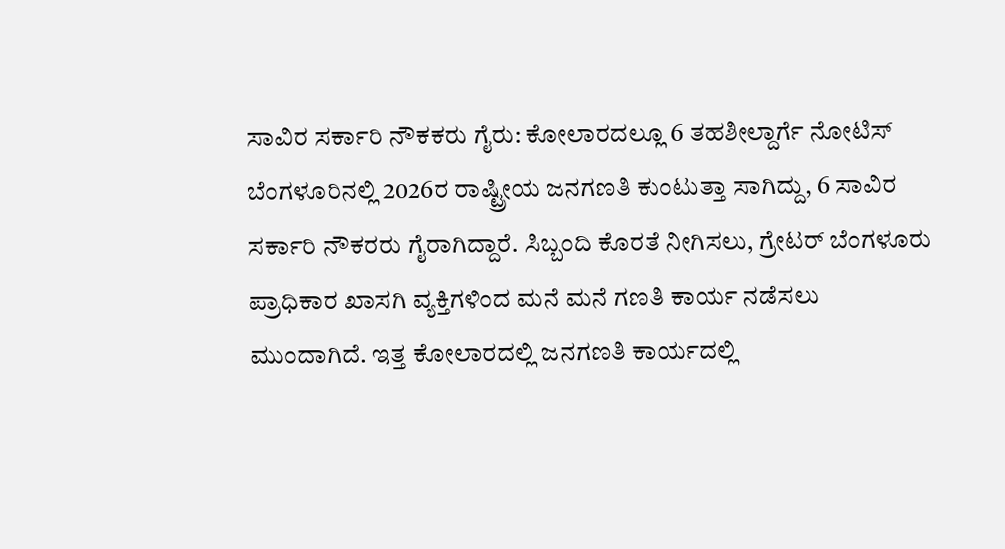ಸಾವಿರ ಸರ್ಕಾರಿ ನೌಕಕರು ಗೈರು: ಕೋಲಾರದಲ್ಲೂ 6 ತಹಶೀಲ್ದಾರ್ಗೆ ನೋಟಿಸ್
ಬೆಂಗಳೂರಿನಲ್ಲಿ 2026ರ ರಾಷ್ಟ್ರೀಯ ಜನಗಣತಿ ಕುಂಟುತ್ತಾ ಸಾಗಿದ್ದು, 6 ಸಾವಿರ ಸರ್ಕಾರಿ ನೌಕರರು ಗೈರಾಗಿದ್ದಾರೆ. ಸಿಬ್ಬಂದಿ ಕೊರತೆ ನೀಗಿಸಲು, ಗ್ರೇಟರ್ ಬೆಂಗಳೂರು ಪ್ರಾಧಿಕಾರ ಖಾಸಗಿ ವ್ಯಕ್ತಿಗಳಿಂದ ಮನೆ ಮನೆ ಗಣತಿ ಕಾರ್ಯ ನಡೆಸಲು ಮುಂದಾಗಿದೆ. ಇತ್ತ ಕೋಲಾರದಲ್ಲಿ ಜನಗಣತಿ ಕಾರ್ಯದಲ್ಲಿ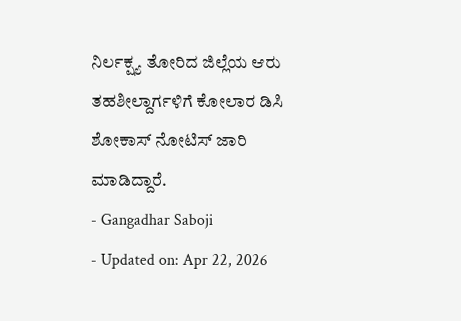ನಿರ್ಲಕ್ಷ್ಯ ತೋರಿದ ಜಿಲ್ಲೆಯ ಆರು ತಹಶೀಲ್ದಾರ್ಗಳಿಗೆ ಕೋಲಾರ ಡಿಸಿ ಶೋಕಾಸ್ ನೋಟಿಸ್ ಜಾರಿ ಮಾಡಿದ್ದಾರೆ.
- Gangadhar Saboji
- Updated on: Apr 22, 2026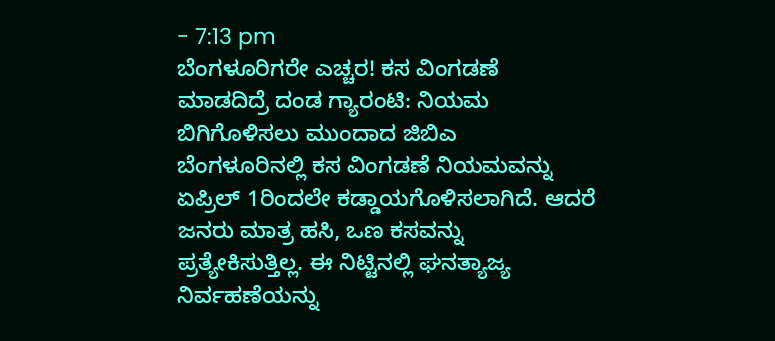- 7:13 pm
ಬೆಂಗಳೂರಿಗರೇ ಎಚ್ಚರ! ಕಸ ವಿಂಗಡಣೆ ಮಾಡದಿದ್ರೆ ದಂಡ ಗ್ಯಾರಂಟಿ: ನಿಯಮ ಬಿಗಿಗೊಳಿಸಲು ಮುಂದಾದ ಜಿಬಿಎ
ಬೆಂಗಳೂರಿನಲ್ಲಿ ಕಸ ವಿಂಗಡಣೆ ನಿಯಮವನ್ನು ಏಪ್ರಿಲ್ 1ರಿಂದಲೇ ಕಡ್ಡಾಯಗೊಳಿಸಲಾಗಿದೆ. ಆದರೆ ಜನರು ಮಾತ್ರ ಹಸಿ, ಒಣ ಕಸವನ್ನು ಪ್ರತ್ಯೇಕಿಸುತ್ತಿಲ್ಲ. ಈ ನಿಟ್ಟಿನಲ್ಲಿ ಘನತ್ಯಾಜ್ಯ ನಿರ್ವಹಣೆಯನ್ನು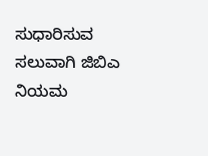ಸುಧಾರಿಸುವ ಸಲುವಾಗಿ ಜಿಬಿಎ ನಿಯಮ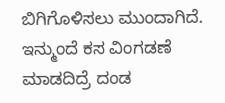ಬಿಗಿಗೊಳಿಸಲು ಮುಂದಾಗಿದೆ. ಇನ್ಮುಂದೆ ಕಸ ವಿಂಗಡಣೆ ಮಾಡದಿದ್ರೆ ದಂಡ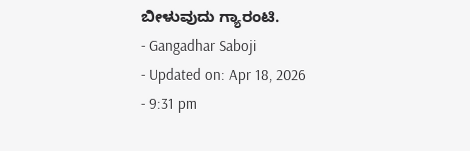ಬೀಳುವುದು ಗ್ಯಾರಂಟಿ.
- Gangadhar Saboji
- Updated on: Apr 18, 2026
- 9:31 pm